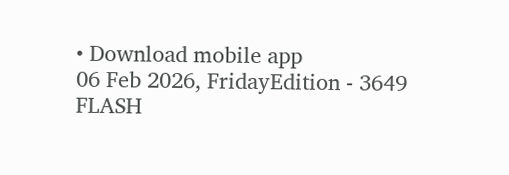• Download mobile app
06 Feb 2026, FridayEdition - 3649
FLASH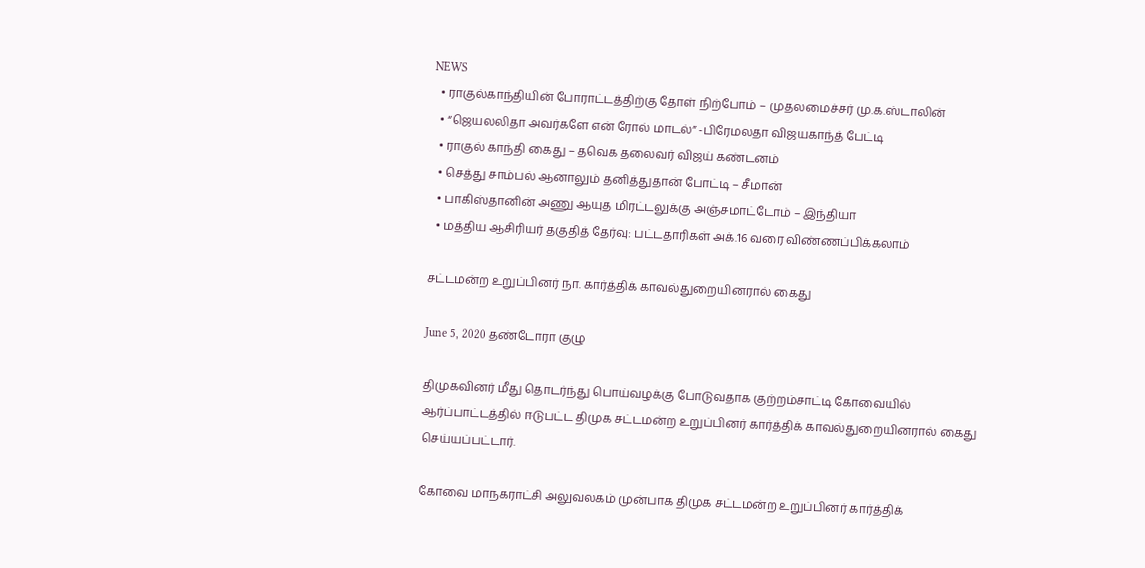NEWS
  • ராகுல்காந்தியின் போராட்டத்திற்கு தோள் நிற்போம் – முதலமைச்சர் மு.க.ஸ்டாலின்
  • “ஜெயலலிதா அவர்களே என் ரோல் மாடல்” -பிரேமலதா விஜயகாந்த் பேட்டி
  • ராகுல் காந்தி கைது – தவெக தலைவர் விஜய் கண்டனம்
  • செத்து சாம்பல் ஆனாலும் தனித்துதான் போட்டி – சீமான்
  • பாகிஸ்தானின் அணு ஆயுத மிரட்டலுக்கு அஞ்சமாட்டோம் – இந்தியா
  • மத்திய ஆசிரியர் தகுதித் தேர்வு: பட்டதாரிகள் அக்.16 வரை விண்ணப்பிக்கலாம்

சட்டமன்ற உறுப்பினர் நா. கார்த்திக் காவல்துறையினரால் கைது

June 5, 2020 தண்டோரா குழு

திமுகவினர் மீது தொடர்ந்து பொய்வழக்கு போடுவதாக குற்றம்சாட்டி கோவையில் ஆர்ப்பாட்டத்தில் ஈடுபட்ட திமுக சட்டமன்ற உறுப்பினர் கார்த்திக் காவல்துறையினரால் கைது செய்யப்பட்டார்.

கோவை மாநகராட்சி அலுவலகம் முன்பாக திமுக சட்டமன்ற உறுப்பினர் கார்த்திக்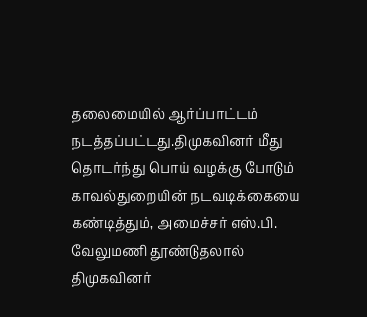தலைமையில் ஆர்ப்பாட்டம் நடத்தப்பட்டது.திமுகவினர் மீது தொடர்ந்து பொய் வழக்கு போடும் காவல்துறையின் நடவடிக்கையை கண்டித்தும், அமைச்சர் எஸ்.பி. வேலுமணி தூண்டுதலால் திமுகவினர்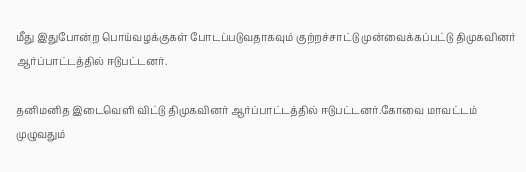மீது இதுபோன்ற பொய்வழக்குகள் போடப்படுவதாகவும் குற்றச்சாட்டு முன்வைக்கப்பட்டு திமுகவினர் ஆர்ப்பாட்டத்தில் ஈடுபட்டனர்.

தனிமனித இடைவெளி விட்டு திமுகவினர் ஆர்ப்பாட்டத்தில் ஈடுபட்டனர்.கோவை மாவட்டம் முழுவதும்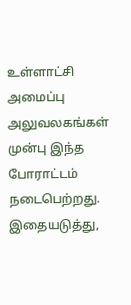உள்ளாட்சி அமைப்பு அலுவலகங்கள் முன்பு இந்த போராட்டம் நடைபெற்றது. இதையடுத்து,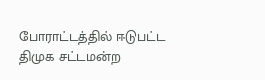போராட்டத்தில் ஈடுபட்ட திமுக சட்டமன்ற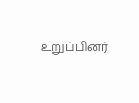உறுப்பினர்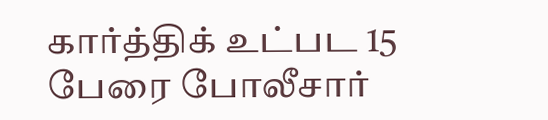கார்த்திக் உட்பட 15 பேரை போலீசார்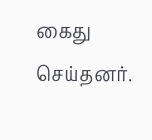கைது செய்தனர்.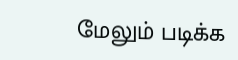மேலும் படிக்க